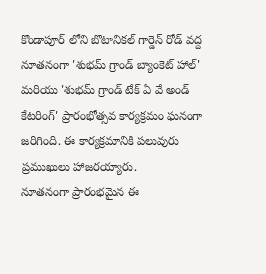కొండాపూర్ లోని బొటానికల్ గార్డెన్ రోడ్ వద్ద నూతనంగా 'శుభమ్ గ్రాండ్ బ్యాంకెట్ హాల్' మరియు 'శుభమ్ గ్రాండ్ టేక్ ఏ వే అండ్ కేటరింగ్' ప్రారంభోత్సవ కార్యక్రమం ఘనంగా జరిగింది. ఈ కార్యక్రమానికి పలువురు ప్రముఖులు హాజరయ్యారు.
నూతనంగా ప్రారంభమైన ఈ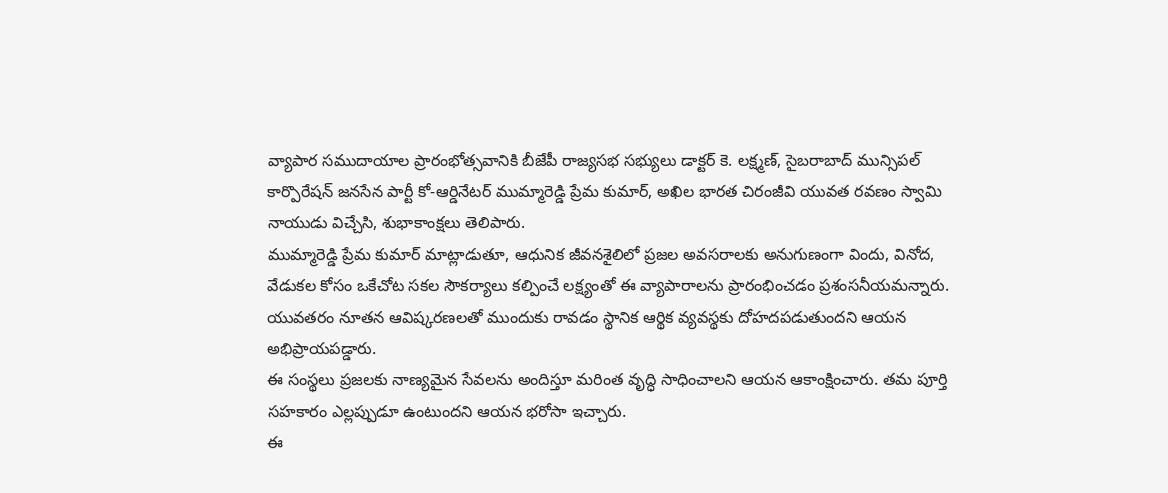వ్యాపార సముదాయాల ప్రారంభోత్సవానికి బీజేపీ రాజ్యసభ సభ్యులు డాక్టర్ కె. లక్ష్మణ్, సైబరాబాద్ మున్సిపల్ కార్పొరేషన్ జనసేన పార్టీ కో-ఆర్డినేటర్ ముమ్మారెడ్డి ప్రేమ కుమార్, అఖిల భారత చిరంజీవి యువత రవణం స్వామి నాయుడు విచ్చేసి, శుభాకాంక్షలు తెలిపారు.
ముమ్మారెడ్డి ప్రేమ కుమార్ మాట్లాడుతూ, ఆధునిక జీవనశైలిలో ప్రజల అవసరాలకు అనుగుణంగా విందు, వినోద, వేడుకల కోసం ఒకేచోట సకల సౌకర్యాలు కల్పించే లక్ష్యంతో ఈ వ్యాపారాలను ప్రారంభించడం ప్రశంసనీయమన్నారు. యువతరం నూతన ఆవిష్కరణలతో ముందుకు రావడం స్థానిక ఆర్థిక వ్యవస్థకు దోహదపడుతుందని ఆయన అభిప్రాయపడ్డారు.
ఈ సంస్థలు ప్రజలకు నాణ్యమైన సేవలను అందిస్తూ మరింత వృద్ధి సాధించాలని ఆయన ఆకాంక్షించారు. తమ పూర్తి సహకారం ఎల్లప్పుడూ ఉంటుందని ఆయన భరోసా ఇచ్చారు.
ఈ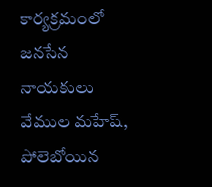కార్యక్రమంలో జనసేన నాయకులు వేముల మహేష్, పోలెబోయిన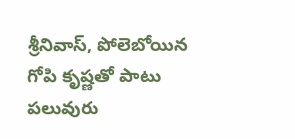శ్రీనివాస్, పోలెబోయిన గోపి కృష్ణతో పాటు పలువురు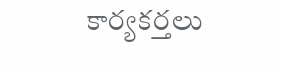కార్యకర్తలు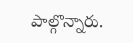పాల్గొన్నారు.